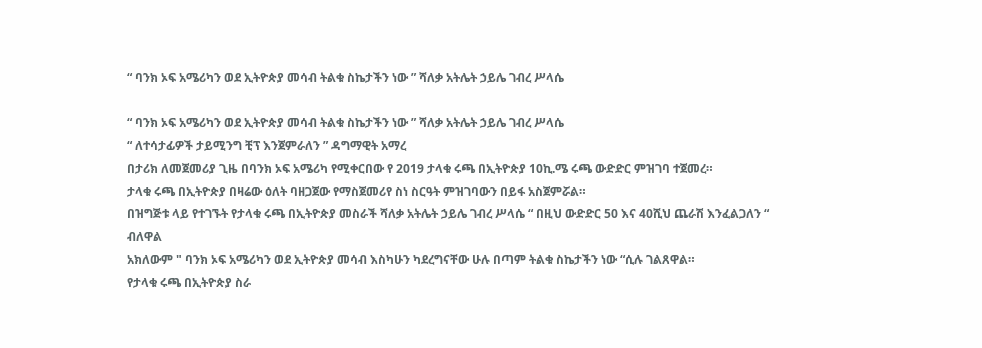“ ባንክ ኦፍ አሜሪካን ወደ ኢትዮጵያ መሳብ ትልቁ ስኬታችን ነው ” ሻለቃ አትሌት ኃይሌ ገብረ ሥላሴ

“ ባንክ ኦፍ አሜሪካን ወደ ኢትዮጵያ መሳብ ትልቁ ስኬታችን ነው ” ሻለቃ አትሌት ኃይሌ ገብረ ሥላሴ
“ ለተሳታፊዎች ታይሚንግ ቺፕ እንጀምራለን ” ዳግማዊት አማረ
በታሪክ ለመጀመሪያ ጊዜ በባንክ ኦፍ አሜሪካ የሚቀርበው የ 2019 ታላቁ ሩጫ በኢትዮጵያ 10ኪ.ሜ ሩጫ ውድድር ምዝገባ ተጀመረ።
ታላቁ ሩጫ በኢትዮጵያ በዛሬው ዕለት ባዘጋጀው የማስጀመሪየ ስነ ስርዓት ምዝገባውን በይፋ አስጀምሯል።
በዝግጅቱ ላይ የተገኙት የታላቁ ሩጫ በኢትዮጵያ መስራች ሻለቃ አትሌት ኃይሌ ገብረ ሥላሴ “ በዚህ ውድድር 50 እና 40ሺህ ጨራሽ እንፈልጋለን “ ብለዋል
አክለውም " ባንክ ኦፍ አሜሪካን ወደ ኢትዮጵያ መሳብ እስካሁን ካደረግናቸው ሁሉ በጣም ትልቁ ስኬታችን ነው “ሲሉ ገልጸዋል።
የታላቁ ሩጫ በኢትዮጵያ ስራ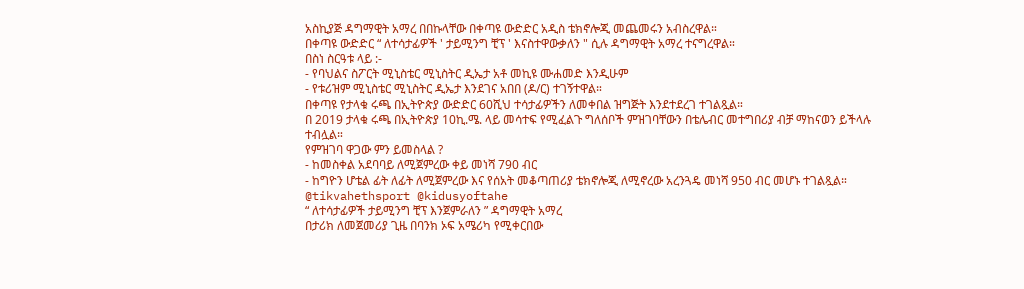አስኪያጅ ዳግማዊት አማረ በበኩላቸው በቀጣዩ ውድድር አዲስ ቴክኖሎጂ መጨመሩን አብስረዋል።
በቀጣዩ ውድድር “ ለተሳታፊዎች ' ታይሚንግ ቺፕ ' እናስተዋውቃለን " ሲሉ ዳግማዊት አማረ ተናግረዋል።
በስነ ስርዓቱ ላይ :-
- የባህልና ስፖርት ሚኒስቴር ሚኒስትር ዲኤታ አቶ መኪዩ ሙሐመድ እንዲሁም
- የቱሪዝም ሚኒስቴር ሚኒስትር ዲኤታ እንደገና አበበ (ዶ/ር) ተገኝተዋል።
በቀጣዩ የታላቁ ሩጫ በኢትዮጵያ ውድድር 60ሺህ ተሳታፊዎችን ለመቀበል ዝግጅት እንደተደረገ ተገልጿል።
በ 2019 ታላቁ ሩጫ በኢትዮጵያ 10ኪ.ሜ. ላይ መሳተፍ የሚፈልጉ ግለሰቦች ምዝገባቸውን በቴሌብር መተግበሪያ ብቻ ማከናወን ይችላሉ ተብሏል።
የምዝገባ ዋጋው ምን ይመስላል ?
- ከመስቀል አደባባይ ለሚጀምረው ቀይ መነሻ 790 ብር
- ከግዮን ሆቴል ፊት ለፊት ለሚጀምረው እና የሰአት መቆጣጠሪያ ቴክኖሎጂ ለሚኖረው አረንጓዴ መነሻ 950 ብር መሆኑ ተገልጿል።
@tikvahethsport @kidusyoftahe
“ ለተሳታፊዎች ታይሚንግ ቺፕ እንጀምራለን ” ዳግማዊት አማረ
በታሪክ ለመጀመሪያ ጊዜ በባንክ ኦፍ አሜሪካ የሚቀርበው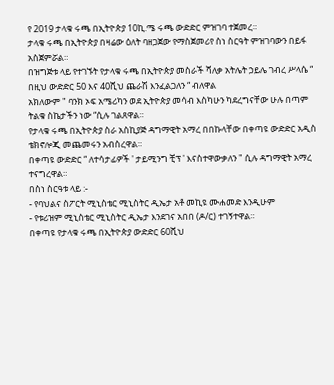የ 2019 ታላቁ ሩጫ በኢትዮጵያ 10ኪ.ሜ ሩጫ ውድድር ምዝገባ ተጀመረ።
ታላቁ ሩጫ በኢትዮጵያ በዛሬው ዕለት ባዘጋጀው የማስጀመሪየ ስነ ስርዓት ምዝገባውን በይፋ አስጀምሯል።
በዝግጅቱ ላይ የተገኙት የታላቁ ሩጫ በኢትዮጵያ መስራች ሻለቃ አትሌት ኃይሌ ገብረ ሥላሴ “ በዚህ ውድድር 50 እና 40ሺህ ጨራሽ እንፈልጋለን “ ብለዋል
አክለውም " ባንክ ኦፍ አሜሪካን ወደ ኢትዮጵያ መሳብ እስካሁን ካደረግናቸው ሁሉ በጣም ትልቁ ስኬታችን ነው “ሲሉ ገልጸዋል።
የታላቁ ሩጫ በኢትዮጵያ ስራ አስኪያጅ ዳግማዊት አማረ በበኩላቸው በቀጣዩ ውድድር አዲስ ቴክኖሎጂ መጨመሩን አብስረዋል።
በቀጣዩ ውድድር “ ለተሳታፊዎች ' ታይሚንግ ቺፕ ' እናስተዋውቃለን " ሲሉ ዳግማዊት አማረ ተናግረዋል።
በስነ ስርዓቱ ላይ :-
- የባህልና ስፖርት ሚኒስቴር ሚኒስትር ዲኤታ አቶ መኪዩ ሙሐመድ እንዲሁም
- የቱሪዝም ሚኒስቴር ሚኒስትር ዲኤታ እንደገና አበበ (ዶ/ር) ተገኝተዋል።
በቀጣዩ የታላቁ ሩጫ በኢትዮጵያ ውድድር 60ሺህ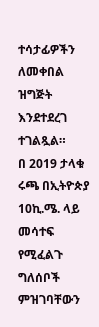ተሳታፊዎችን ለመቀበል ዝግጅት እንደተደረገ ተገልጿል።
በ 2019 ታላቁ ሩጫ በኢትዮጵያ 10ኪ.ሜ. ላይ መሳተፍ የሚፈልጉ ግለሰቦች ምዝገባቸውን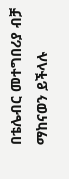በቴሌብር መተግበሪያ ብቻ ማከናወን ይችላሉ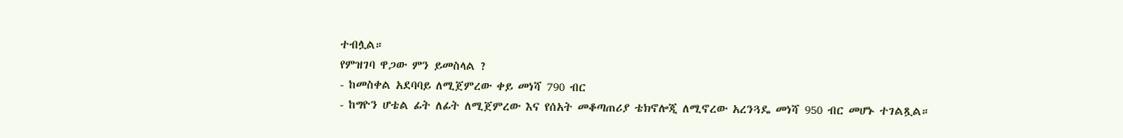ተብሏል።
የምዝገባ ዋጋው ምን ይመስላል ?
- ከመስቀል አደባባይ ለሚጀምረው ቀይ መነሻ 790 ብር
- ከግዮን ሆቴል ፊት ለፊት ለሚጀምረው እና የሰአት መቆጣጠሪያ ቴክኖሎጂ ለሚኖረው አረንጓዴ መነሻ 950 ብር መሆኑ ተገልጿል።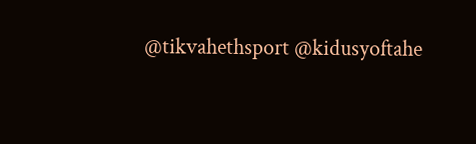@tikvahethsport @kidusyoftahe